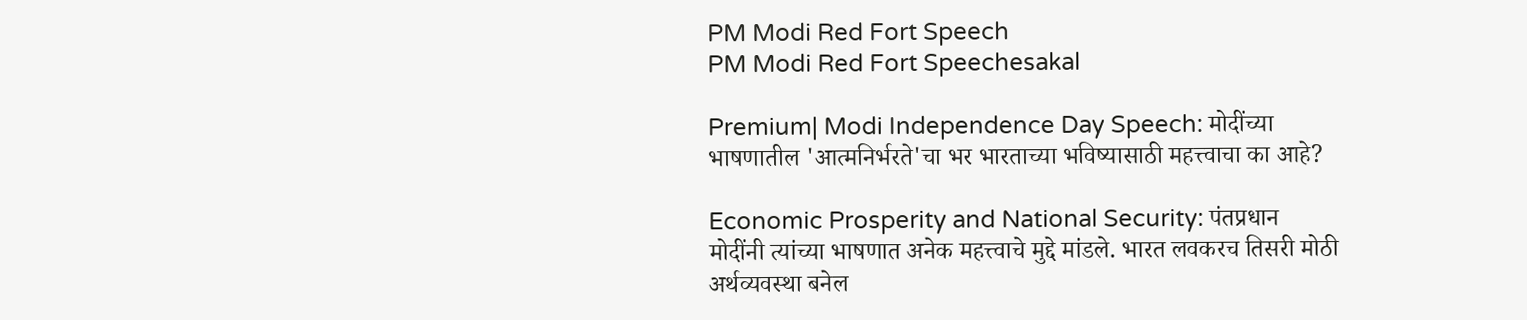PM Modi Red Fort Speech
PM Modi Red Fort Speechesakal

Premium| Modi Independence Day Speech: मोदींच्या भाषणातील 'आत्मनिर्भरते'चा भर भारताच्या भविष्यासाठी महत्त्वाचा का आहे?

Economic Prosperity and National Security: पंतप्रधान मोदींनी त्यांच्या भाषणात अनेक महत्त्वाचे मुद्दे मांडले. भारत लवकरच तिसरी मोठी अर्थव्यवस्था बनेल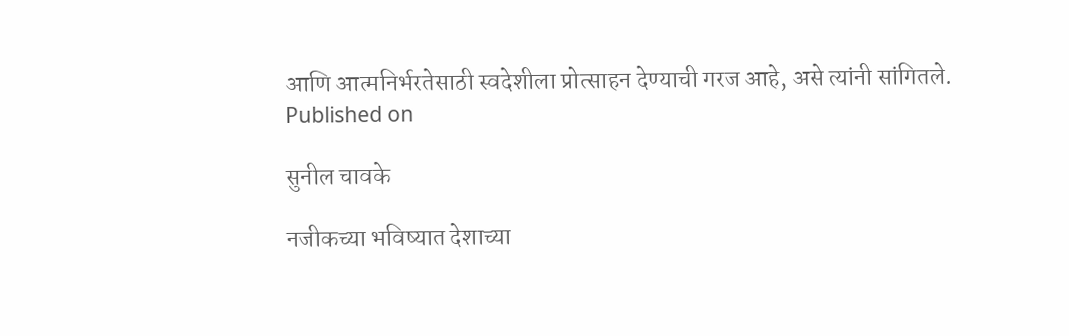आणि आत्मनिर्भरतेसाठी स्वदेशीला प्रोत्साहन देण्याची गरज आहे, असे त्यांनी सांगितले.
Published on

सुनील चावके

नजीकच्या भविष्यात देशाच्या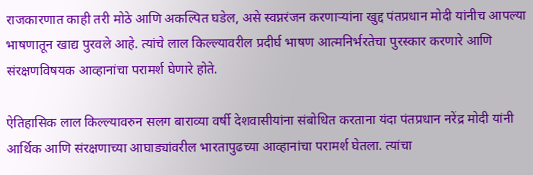राजकारणात काही तरी मोठे आणि अकल्पित घडेल, असे स्वप्नरंजन करणाऱ्यांना खुद्द पंतप्रधान मोदी यांनीच आपल्या भाषणातून खाद्य पुरवले आहे. त्यांचे लाल किल्ल्यावरील प्रदीर्घ भाषण आत्मनिर्भरतेचा पुरस्कार करणारे आणि संरक्षणविषयक आव्हानांचा परामर्श घेणारे होते.

ऐतिहासिक लाल किल्ल्यावरुन सलग बाराव्या वर्षी देशवासीयांना संबोधित करताना यंदा पंतप्रधान नरेंद्र मोदी यांनी आर्थिक आणि संरक्षणाच्या आघाड्यांवरील भारतापुढच्या आव्हानांचा परामर्श घेतला. त्यांचा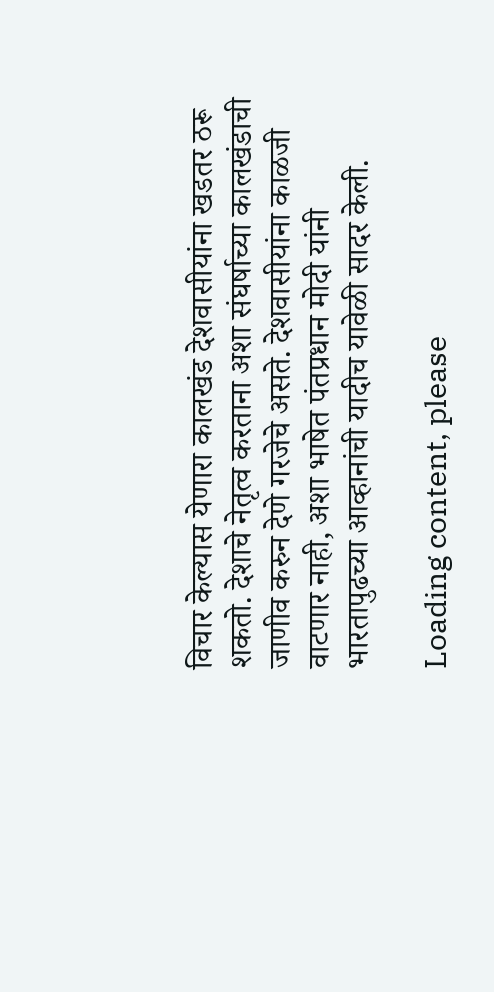विचार केल्यास येणारा कालखंड देशवासीयांना खडतर ठरू शकतो. देशाचे नेतृत्व करताना अशा संघर्षाच्या कालखंडाची जाणीव करुन देणे गरजेचे असते. देशवासीयांना काळजी वाटणार नाही, अशा भाषेत पंतप्रधान मोदी यांनी भारतापुढच्या आव्हानांची यादीच यावेळी सादर केली.

Loading content, please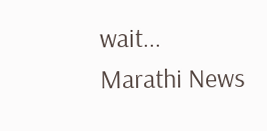wait...
Marathi News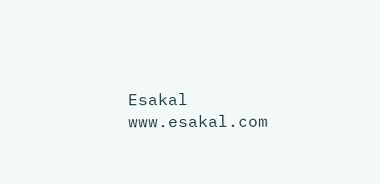Esakal
www.esakal.com